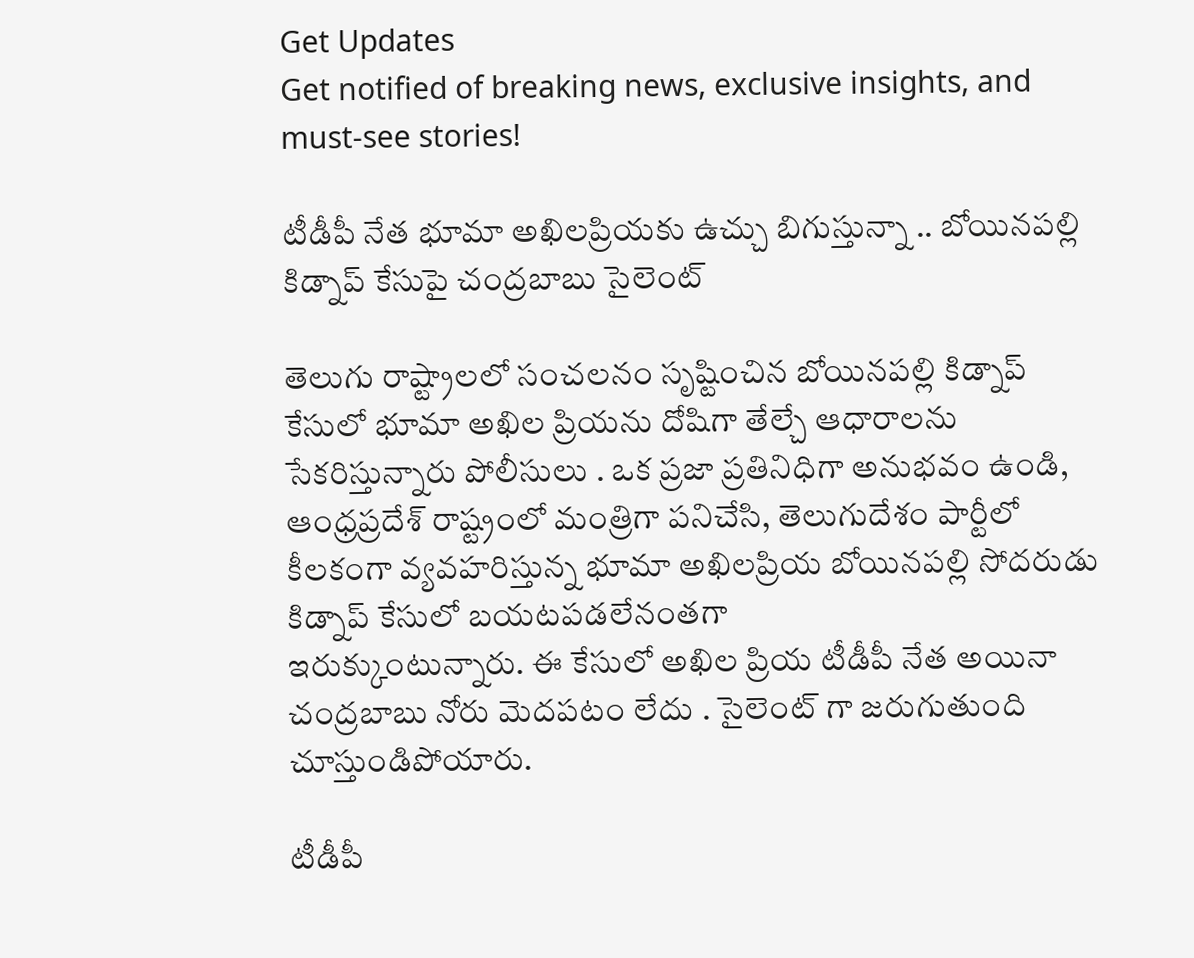Get Updates
Get notified of breaking news, exclusive insights, and must-see stories!

టీడీపీ నేత భూమా అఖిలప్రియకు ఉచ్చు బిగుస్తున్నా .. బోయినపల్లి కిడ్నాప్ కేసుపై చంద్రబాబు సైలెంట్

తెలుగు రాష్ట్రాలలో సంచలనం సృష్టించిన బోయినపల్లి కిడ్నాప్ కేసులో భూమా అఖిల ప్రియను దోషిగా తేల్చే ఆధారాలను సేకరిస్తున్నారు పోలీసులు . ఒక ప్రజా ప్రతినిధిగా అనుభవం ఉండి, ఆంధ్రప్రదేశ్ రాష్ట్రంలో మంత్రిగా పనిచేసి, తెలుగుదేశం పార్టీలో కీలకంగా వ్యవహరిస్తున్న భూమా అఖిలప్రియ బోయినపల్లి సోదరుడు కిడ్నాప్ కేసులో బయటపడలేనంతగా
ఇరుక్కుంటున్నారు. ఈ కేసులో అఖిల ప్రియ టీడీపీ నేత అయినా చంద్రబాబు నోరు మెదపటం లేదు . సైలెంట్ గా జరుగుతుంది చూస్తుండిపోయారు.

టీడీపీ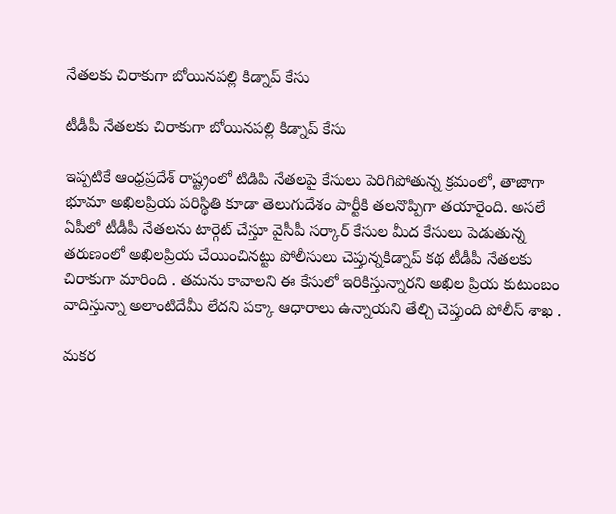నేతలకు చిరాకుగా బోయినపల్లి కిడ్నాప్ కేసు

టీడీపీ నేతలకు చిరాకుగా బోయినపల్లి కిడ్నాప్ కేసు

ఇప్పటికే ఆంధ్రప్రదేశ్ రాష్ట్రంలో టిడిపి నేతలపై కేసులు పెరిగిపోతున్న క్రమంలో, తాజాగా భూమా అఖిలప్రియ పరిస్థితి కూడా తెలుగుదేశం పార్టీకి తలనొప్పిగా తయారైంది. అసలే ఏపీలో టీడీపీ నేతలను టార్గెట్ చేస్తూ వైసీపీ సర్కార్ కేసుల మీద కేసులు పెడుతున్న తరుణంలో అఖిలప్రియ చేయించినట్టు పోలీసులు చెప్తున్నకిడ్నాప్ కథ టీడీపీ నేతలకు చిరాకుగా మారింది . తమను కావాలని ఈ కేసులో ఇరికిస్తున్నారని అఖిల ప్రియ కుటుంబం వాదిస్తున్నా అలాంటిదేమీ లేదని పక్కా ఆధారాలు ఉన్నాయని తేల్చి చెప్తుంది పోలీస్ శాఖ .

మకర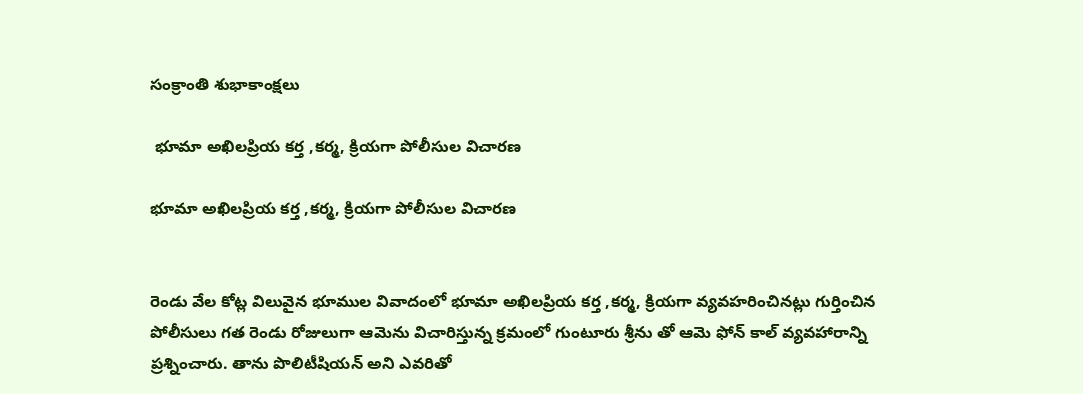సంక్రాంతి శుభాకాంక్షలు

 భూమా అఖిలప్రియ కర్త ,కర్మ, క్రియగా పోలీసుల విచారణ

భూమా అఖిలప్రియ కర్త ,కర్మ, క్రియగా పోలీసుల విచారణ


రెండు వేల కోట్ల విలువైన భూముల వివాదంలో భూమా అఖిలప్రియ కర్త ,కర్మ, క్రియగా వ్యవహరించినట్లు గుర్తించిన పోలీసులు గత రెండు రోజులుగా ఆమెను విచారిస్తున్న క్రమంలో గుంటూరు శ్రీను తో ఆమె ఫోన్ కాల్ వ్యవహారాన్ని ప్రశ్నించారు. తాను పొలిటీషియన్ అని ఎవరితో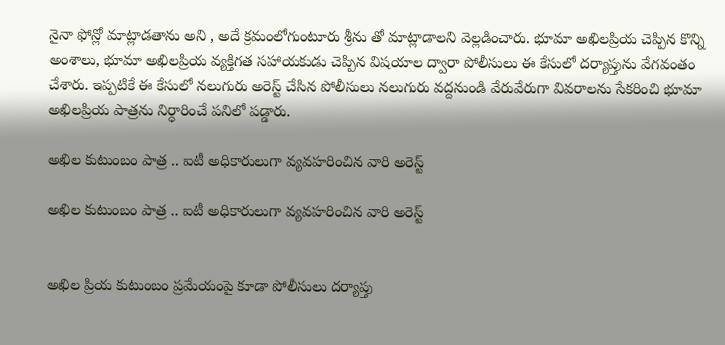నైనా ఫోన్లో మాట్లాడతాను అని , అదే క్రమంలోగుంటూరు శ్రీను తో మాట్లాడాలని వెల్లడించారు. భూమా అఖిలప్రియ చెప్పిన కొన్ని అంశాలు, భూమా అఖిలప్రియ వ్యక్తిగత సహాయకుడు చెప్పిన విషయాల ద్వారా పోలీసులు ఈ కేసులో దర్యాప్తును వేగవంతం చేశారు. ఇప్పటికే ఈ కేసులో నలుగురు అరెస్ట్ చేసిన పోలీసులు నలుగురు వద్దనుండి వేరువేరుగా వివరాలను సేకరించి భూమా అఖిలప్రియ పాత్రను నిర్ధారించే పనిలో పడ్డారు.

అఖిల కుటుంబం పాత్ర .. ఐటీ అధికారులుగా వ్యవహరించిన వారి అరెస్ట్

అఖిల కుటుంబం పాత్ర .. ఐటీ అధికారులుగా వ్యవహరించిన వారి అరెస్ట్


అఖిల ప్రియ కుటుంబం ప్రమేయంపై కూడా పోలీసులు దర్యాప్తు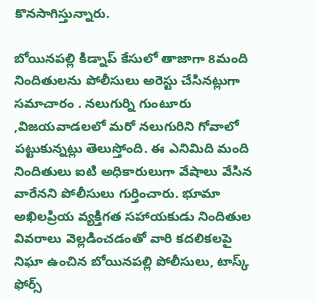కొనసాగిస్తున్నారు.

బోయినపల్లి కిడ్నాప్ కేసులో తాజాగా 8మంది నిందితులను పోలీసులు అరెస్టు చేసినట్లుగా సమాచారం . నలుగుర్ని గుంటూరు ,విజయవాడలలో మరో నలుగురిని గోవాలో పట్టుకున్నట్లు తెలుస్తోంది. ఈ ఎనిమిది మంది నిందితులు ఐటి అధికారులుగా వేషాలు వేసిన వారేనని పోలీసులు గుర్తించారు. భూమా అఖిలప్రియ వ్యక్తిగత సహాయకుడు నిందితుల వివరాలు వెల్లడించడంతో వారి కదలికలపై నిఘా ఉంచిన బోయినపల్లి పోలీసులు, టాస్క్ ఫోర్స్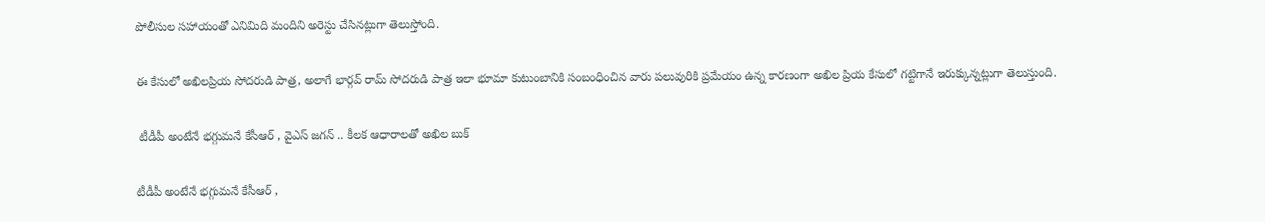పోలీసుల సహాయంతో ఎనిమిది మందిని అరెస్టు చేసినట్లుగా తెలుస్తోంది.

ఈ కేసులో అఖిలప్రియ సోదరుడి పాత్ర, అలాగే భార్గవ్ రామ్ సోదరుడి పాత్ర ఇలా భూమా కుటుంబానికి సంబంధించిన వారు పలువురికి ప్రమేయం ఉన్న కారణంగా అఖిల ప్రియ కేసులో గట్టిగానే ఇరుక్కున్నట్లుగా తెలుస్తుంది.

 టీడీపీ అంటేనే భగ్గుమనే కేసీఆర్ , వైఎస్ జగన్ .. కీలక ఆధారాలతో అఖిల బుక్

టీడీపీ అంటేనే భగ్గుమనే కేసీఆర్ ,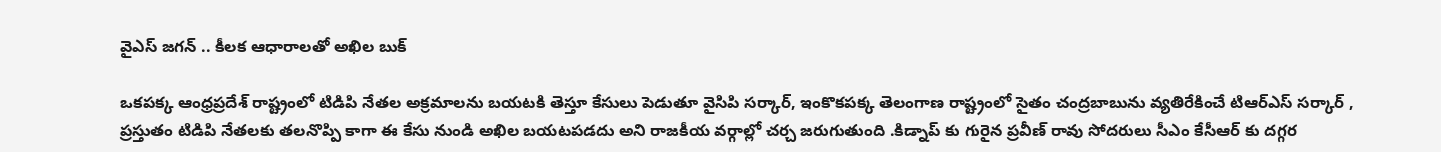వైఎస్ జగన్ .. కీలక ఆధారాలతో అఖిల బుక్

ఒకపక్క ఆంధ్రప్రదేశ్ రాష్ట్రంలో టిడిపి నేతల అక్రమాలను బయటకి తెస్తూ కేసులు పెడుతూ వైసిపి సర్కార్, ఇంకొకపక్క తెలంగాణ రాష్ట్రంలో సైతం చంద్రబాబును వ్యతిరేకించే టిఆర్ఎస్ సర్కార్ , ప్రస్తుతం టిడిపి నేతలకు తలనొప్పి కాగా ఈ కేసు నుండి అఖిల బయటపడదు అని రాజకీయ వర్గాల్లో చర్చ జరుగుతుంది .కిడ్నాప్ కు గురైన ప్రవీణ్ రావు సోదరులు సీఎం కేసీఆర్ కు దగ్గర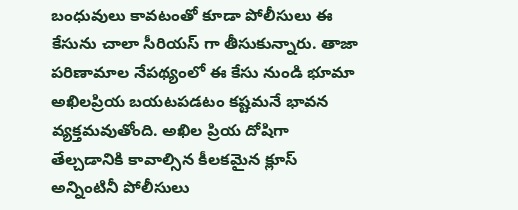బంధువులు కావటంతో కూడా పోలీసులు ఈ కేసును చాలా సీరియస్ గా తీసుకున్నారు. తాజా పరిణామాల నేపథ్యంలో ఈ కేసు నుండి భూమా అఖిలప్రియ బయటపడటం కష్టమనే భావన వ్యక్తమవుతోంది. అఖిల ప్రియ దోషిగా తేల్చడానికి కావాల్సిన కీలకమైన క్లూస్ అన్నింటినీ పోలీసులు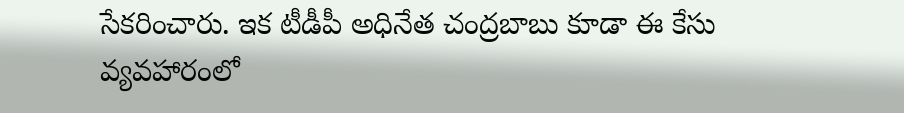సేకరించారు. ఇక టీడీపీ అధినేత చంద్రబాబు కూడా ఈ కేసు వ్యవహారంలో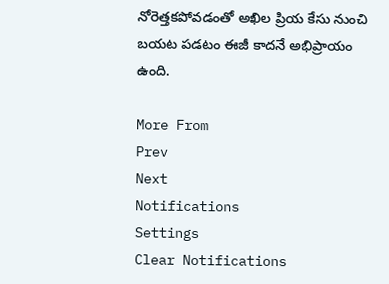నోరెత్తకపోవడంతో అఖిల ప్రియ కేసు నుంచి బయట పడటం ఈజీ కాదనే అభిప్రాయం ఉంది.

More From
Prev
Next
Notifications
Settings
Clear Notifications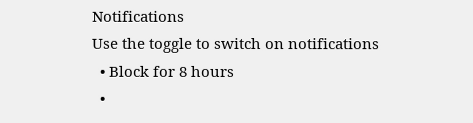Notifications
Use the toggle to switch on notifications
  • Block for 8 hours
  •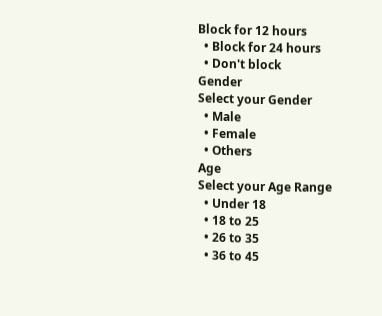Block for 12 hours
  • Block for 24 hours
  • Don't block
Gender
Select your Gender
  • Male
  • Female
  • Others
Age
Select your Age Range
  • Under 18
  • 18 to 25
  • 26 to 35
  • 36 to 45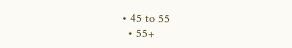• 45 to 55
  • 55+